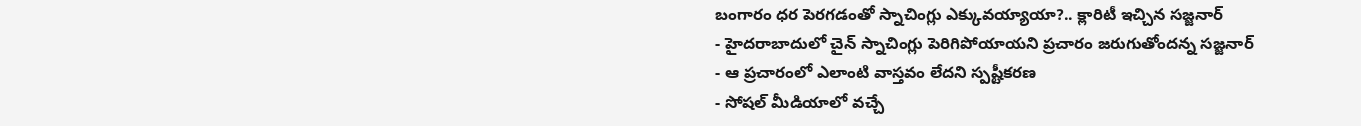బంగారం ధర పెరగడంతో స్నాచింగ్లు ఎక్కువయ్యాయా?.. క్లారిటీ ఇచ్చిన సజ్జనార్
- హైదరాబాదులో చైన్ స్నాచింగ్లు పెరిగిపోయాయని ప్రచారం జరుగుతోందన్న సజ్జనార్
- ఆ ప్రచారంలో ఎలాంటి వాస్తవం లేదని స్పష్టీకరణ
- సోషల్ మీడియాలో వచ్చే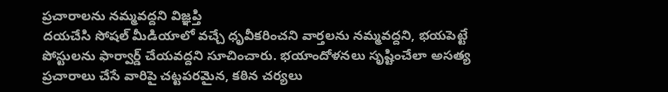ప్రచారాలను నమ్మవద్దని విజ్ఞప్తి
దయచేసి సోషల్ మీడియాలో వచ్చే ధృవీకరించని వార్తలను నమ్మవద్దని, భయపెట్టే పోస్టులను ఫార్వార్డ్ చేయవద్దని సూచించారు. భయాందోళనలు సృష్టించేలా అసత్య ప్రచారాలు చేసే వారిపై చట్టపరమైన, కఠిన చర్యలు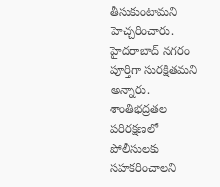తీసుకుంటామని హెచ్చరించారు.
హైదరాబాద్ నగరం పూర్తిగా సురక్షితమని అన్నారు. శాంతిభద్రతల పరిరక్షణలో పోలీసులకు సహకరించాలని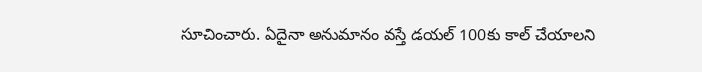సూచించారు. ఏదైనా అనుమానం వస్తే డయల్ 100కు కాల్ చేయాలని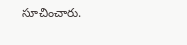సూచించారు.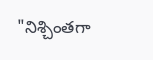"నిశ్చింతగా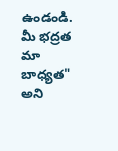ఉండండి. మీ భద్రత మా బాధ్యత" అని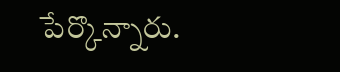పేర్కొన్నారు.